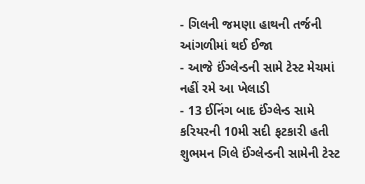- ગિલની જમણા હાથની તર્જની આંગળીમાં થઈ ઈજા
- આજે ઈંગ્લેન્ડની સામે ટેસ્ટ મેચમાં નહીં રમે આ ખેલાડી
- 13 ઈનિંગ બાદ ઈંગ્લેન્ડ સામે કરિયરની 10મી સદી ફટકારી હતી
શુભમન ગિલે ઈંગ્લેન્ડની સામેની ટેસ્ટ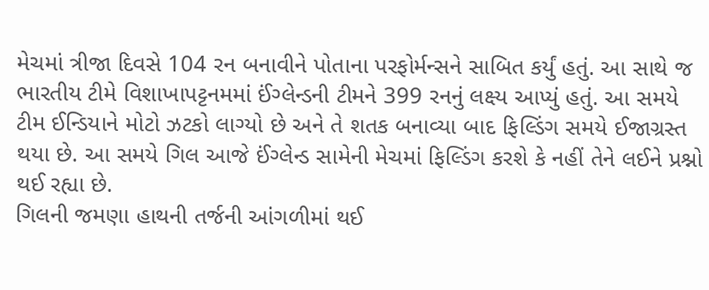મેચમાં ત્રીજા દિવસે 104 રન બનાવીને પોતાના પરફોર્મન્સને સાબિત કર્યું હતું. આ સાથે જ ભારતીય ટીમે વિશાખાપટ્ટનમમાં ઈંગ્લેન્ડની ટીમને 399 રનનું લક્ષ્ય આપ્યું હતું. આ સમયે ટીમ ઈન્ડિયાને મોટો ઝટકો લાગ્યો છે અને તે શતક બનાવ્યા બાદ ફિલ્ડિંગ સમયે ઈજાગ્રસ્ત થયા છે. આ સમયે ગિલ આજે ઈંગ્લેન્ડ સામેની મેચમાં ફિલ્ડિંગ કરશે કે નહીં તેને લઈને પ્રશ્નો થઈ રહ્યા છે.
ગિલની જમણા હાથની તર્જની આંગળીમાં થઈ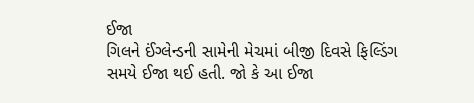ઈજા
ગિલને ઈંગ્લેન્ડની સામેની મેચમાં બીજી દિવસે ફિલ્ડિંગ સમયે ઈજા થઈ હતી. જો કે આ ઈજા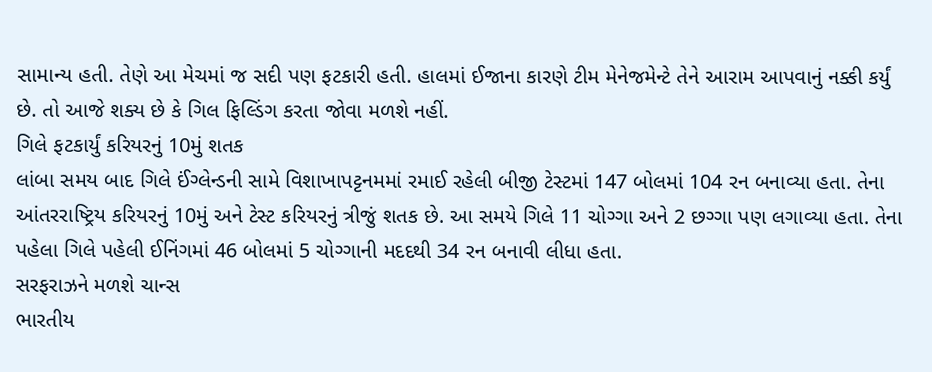સામાન્ય હતી. તેણે આ મેચમાં જ સદી પણ ફટકારી હતી. હાલમાં ઈજાના કારણે ટીમ મેનેજમેન્ટે તેને આરામ આપવાનું નક્કી કર્યું છે. તો આજે શક્ય છે કે ગિલ ફિલ્ડિંગ કરતા જોવા મળશે નહીં.
ગિલે ફટકાર્યું કરિયરનું 10મું શતક
લાંબા સમય બાદ ગિલે ઈંગ્લેન્ડની સામે વિશાખાપટ્ટનમમાં રમાઈ રહેલી બીજી ટેસ્ટમાં 147 બોલમાં 104 રન બનાવ્યા હતા. તેના આંતરરાષ્ટ્રિય કરિયરનું 10મું અને ટેસ્ટ કરિયરનું ત્રીજું શતક છે. આ સમયે ગિલે 11 ચોગ્ગા અને 2 છગ્ગા પણ લગાવ્યા હતા. તેના પહેલા ગિલે પહેલી ઈનિંગમાં 46 બોલમાં 5 ચોગ્ગાની મદદથી 34 રન બનાવી લીધા હતા.
સરફરાઝને મળશે ચાન્સ
ભારતીય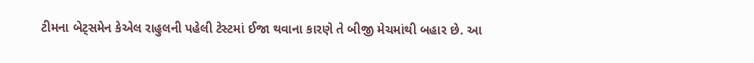ટીમના બેટ્સમેન કેએલ રાહુલની પહેલી ટેસ્ટમાં ઈજા થવાના કારણે તે બીજી મેચમાંથી બહાર છે. આ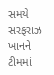સમયે સરફરાઝ ખાનને ટીમમાં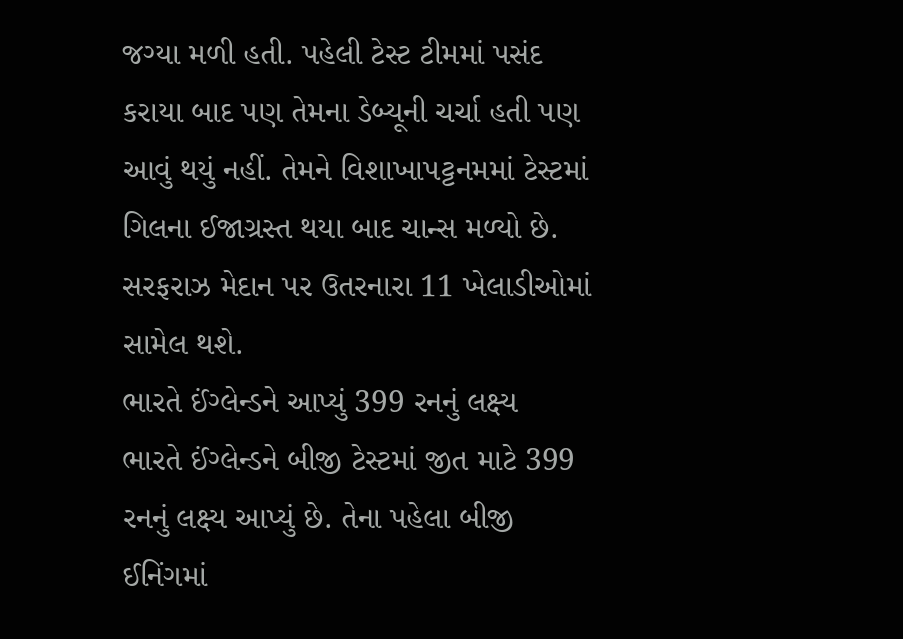જગ્યા મળી હતી. પહેલી ટેસ્ટ ટીમમાં પસંદ કરાયા બાદ પણ તેમના ડેબ્યૂની ચર્ચા હતી પણ આવું થયું નહીં. તેમને વિશાખાપટ્ટનમમાં ટેસ્ટમાં ગિલના ઈજાગ્રસ્ત થયા બાદ ચાન્સ મળ્યો છે. સરફરાઝ મેદાન પર ઉતરનારા 11 ખેલાડીઓમાં સામેલ થશે.
ભારતે ઈંગ્લેન્ડને આપ્યું 399 રનનું લક્ષ્ય
ભારતે ઈંગ્લેન્ડને બીજી ટેસ્ટમાં જીત માટે 399 રનનું લક્ષ્ય આપ્યું છે. તેના પહેલા બીજી ઈનિંગમાં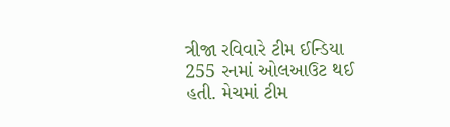ત્રીજા રવિવારે ટીમ ઈન્ડિયા 255 રનમાં ઓલઆઉટ થઈ હતી. મેચમાં ટીમ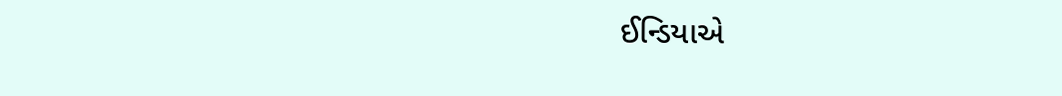ઈન્ડિયાએ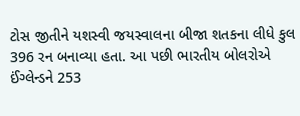ટોસ જીતીને યશસ્વી જયસ્વાલના બીજા શતકના લીધે કુલ 396 રન બનાવ્યા હતા. આ પછી ભારતીય બોલરોએ ઈંગ્લેન્ડને 253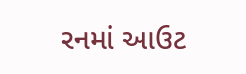રનમાં આઉટ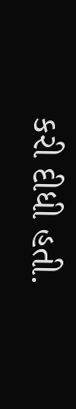કરી દીધી હતી.